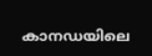കാനഡയിലെ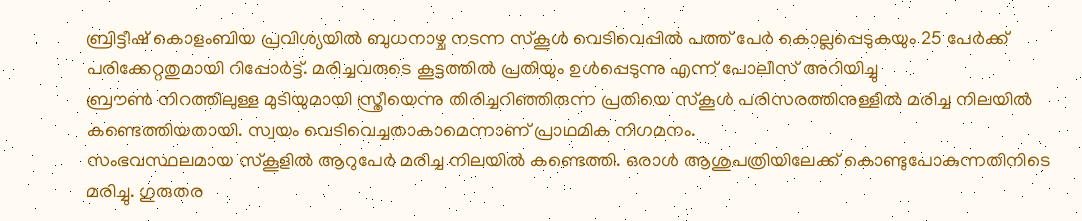ബ്രിട്ടീഷ് കൊളംബിയ പ്രവിശ്യയിൽ ബുധനാഴ്ച നടന്ന സ്കൂൾ വെടിവെപ്പിൽ പത്ത് പേർ കൊല്ലപ്പെടുകയും 25 പേർക്ക് പരിക്കേറ്റതുമായി റിപ്പോർട്ട്. മരിച്ചവരുടെ കൂട്ടത്തിൽ പ്രതിയും ഉൾപ്പെടുന്നു എന്ന് പോലീസ് അറിയിച്ചു
ബ്രൗൺ നിറത്തിലുള്ള മുടിയുമായി സ്ത്രീയെന്നു തിരിച്ചറിഞ്ഞിരുന്ന പ്രതിയെ സ്കൂൾ പരിസരത്തിനുള്ളിൽ മരിച്ച നിലയിൽ കണ്ടെത്തിയതായി. സ്വയം വെടിവെച്ചതാകാമെന്നാണ് പ്രാഥമിക നിഗമനം.
സംഭവസ്ഥലമായ സ്കൂളിൽ ആറുപേർ മരിച്ച നിലയിൽ കണ്ടെത്തി. ഒരാൾ ആശുപത്രിയിലേക്ക് കൊണ്ടുപോകുന്നതിനിടെ മരിച്ചു. ഗുരുതര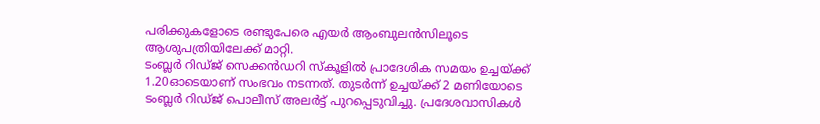പരിക്കുകളോടെ രണ്ടുപേരെ എയർ ആംബുലൻസിലൂടെ ആശുപത്രിയിലേക്ക് മാറ്റി.
ടംബ്ലർ റിഡ്ജ് സെക്കൻഡറി സ്കൂളിൽ പ്രാദേശിക സമയം ഉച്ചയ്ക്ക് 1.20ഓടെയാണ് സംഭവം നടന്നത്. തുടർന്ന് ഉച്ചയ്ക്ക് 2 മണിയോടെ ടംബ്ലർ റിഡ്ജ് പൊലീസ് അലർട്ട് പുറപ്പെടുവിച്ചു. പ്രദേശവാസികൾ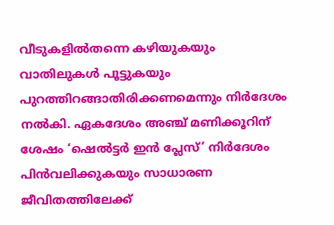വീടുകളിൽതന്നെ കഴിയുകയും വാതിലുകൾ പൂട്ടുകയും പുറത്തിറങ്ങാതിരിക്കണമെന്നും നിർദേശം നൽകി. ഏകദേശം അഞ്ച് മണിക്കൂറിന് ശേഷം ‘ഷെൽട്ടർ ഇൻ പ്ലേസ്’ നിർദേശം പിൻവലിക്കുകയും സാധാരണ ജീവിതത്തിലേക്ക്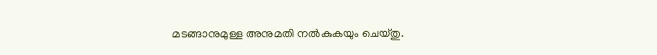മടങ്ങാനുമുള്ള അനുമതി നൽകുകയും ചെയ്തു.